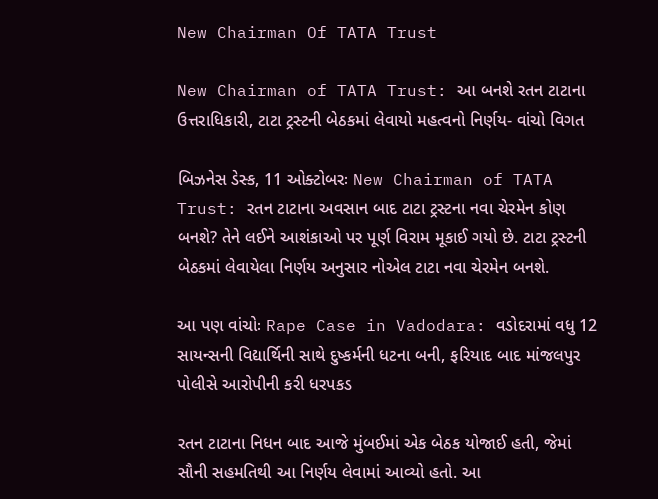New Chairman Of TATA Trust

New Chairman of TATA Trust: આ બનશે રતન ટાટાના ઉત્તરાધિકારી, ટાટા ટ્રસ્ટની બેઠકમાં લેવાયો મહત્વનો નિર્ણય- વાંચો વિગત

બિઝનેસ ડેસ્ક, 11 ઓક્ટોબરઃ New Chairman of TATA Trust: રતન ટાટાના અવસાન બાદ ટાટા ટ્રસ્ટના નવા ચેરમેન કોણ બનશે? તેને લઈને આશંકાઓ પર પૂર્ણ વિરામ મૂકાઈ ગયો છે. ટાટા ટ્રસ્ટની બેઠકમાં લેવાયેલા નિર્ણય અનુસાર નોએલ ટાટા નવા ચેરમેન બનશે.

આ પણ વાંચોઃ Rape Case in Vadodara: વડોદરામાં વધુ 12 સાયન્સની વિદ્યાર્થિની સાથે દુષ્કર્મની ધટના બની, ફરિયાદ બાદ માંજલપુર પોલીસે આરોપીની કરી ધરપકડ

રતન ટાટાના નિધન બાદ આજે મુંબઈમાં એક બેઠક યોજાઈ હતી, જેમાં સૌની સહમતિથી આ નિર્ણય લેવામાં આવ્યો હતો. આ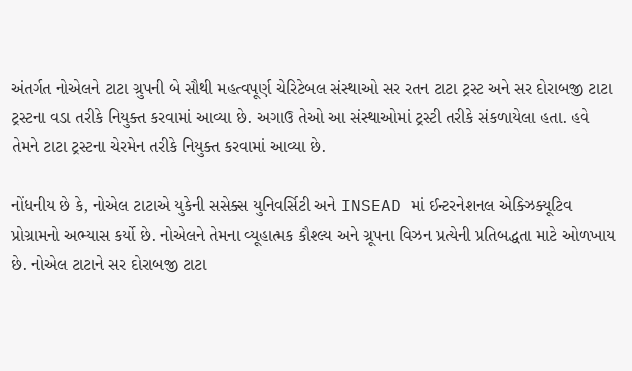અંતર્ગત નોએલને ટાટા ગ્રુપની બે સૌથી મહત્વપૂર્ણ ચેરિટેબલ સંસ્થાઓ સર રતન ટાટા ટ્રસ્ટ અને સર દોરાબજી ટાટા ટ્રસ્ટના વડા તરીકે નિયુક્ત કરવામાં આવ્યા છે. અગાઉ તેઓ આ સંસ્થાઓમાં ટ્રસ્ટી તરીકે સંકળાયેલા હતા. હવે તેમને ટાટા ટ્રસ્ટના ચેરમેન તરીકે નિયુક્ત કરવામાં આવ્યા છે.

નોંધનીય છે કે, નોએલ ટાટાએ યુકેની સસેક્સ યુનિવર્સિટી અને INSEAD માં ઈન્ટરનેશનલ એક્ઝિક્યૂટિવ પ્રોગ્રામનો અભ્યાસ કર્યો છે. નોએલને તેમના વ્યૂહાત્મક કૌશ્લ્ય અને ગ્રૂપના વિઝન પ્રત્યેની પ્રતિબદ્ધતા માટે ઓળખાય છે. નોએલ ટાટાને સર દોરાબજી ટાટા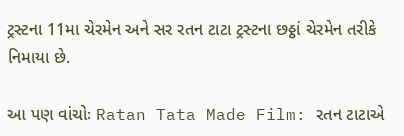ટ્રસ્ટના 11મા ચેરમેન અને સર રતન ટાટા ટ્રસ્ટના છઠ્ઠાં ચેરમેન તરીકે નિમાયા છે.

આ પણ વાંચોઃ Ratan Tata Made Film: રતન ટાટાએ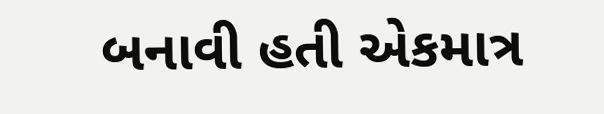બનાવી હતી એકમાત્ર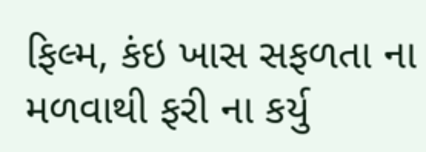ફિલ્મ, કંઇ ખાસ સફળતા ના મળવાથી ફરી ના કર્યુ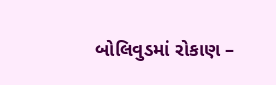બોલિવુડમાં રોકાણ –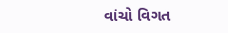વાંચો વિગત